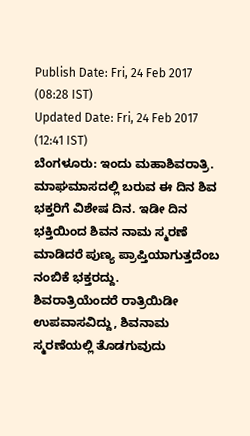Publish Date: Fri, 24 Feb 2017 (08:28 IST)
Updated Date: Fri, 24 Feb 2017 (12:41 IST)
ಬೆಂಗಳೂರು: ಇಂದು ಮಹಾಶಿವರಾತ್ರಿ. ಮಾಘಮಾಸದಲ್ಲಿ ಬರುವ ಈ ದಿನ ಶಿವ ಭಕ್ತರಿಗೆ ವಿಶೇಷ ದಿನ. ಇಡೀ ದಿನ ಭಕ್ತಿಯಿಂದ ಶಿವನ ನಾಮ ಸ್ಮರಣೆ ಮಾಡಿದರೆ ಪುಣ್ಯ ಪ್ರಾಪ್ತಿಯಾಗುತ್ತದೆಂಬ ನಂಬಿಕೆ ಭಕ್ತರದ್ದು.
ಶಿವರಾತ್ರಿಯೆಂದರೆ ರಾತ್ರಿಯಿಡೀ ಉಪವಾಸವಿದ್ದು, ಶಿವನಾಮ ಸ್ಮರಣೆಯಲ್ಲಿ ತೊಡಗುವುದು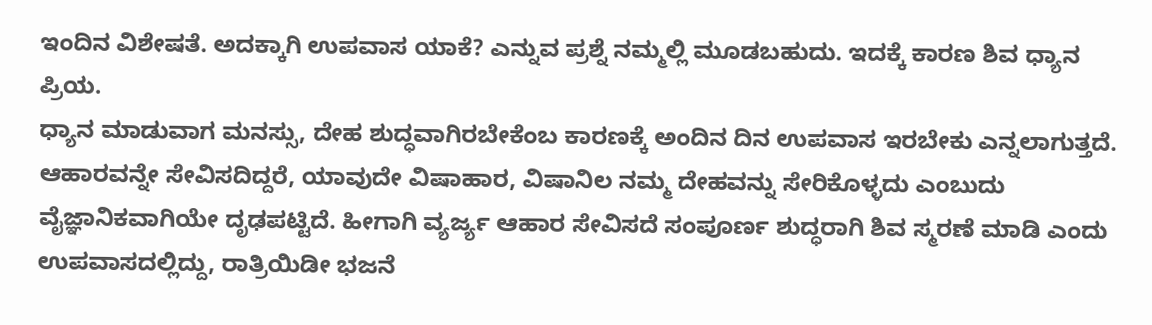ಇಂದಿನ ವಿಶೇಷತೆ. ಅದಕ್ಕಾಗಿ ಉಪವಾಸ ಯಾಕೆ? ಎನ್ನುವ ಪ್ರಶ್ನೆ ನಮ್ಮಲ್ಲಿ ಮೂಡಬಹುದು. ಇದಕ್ಕೆ ಕಾರಣ ಶಿವ ಧ್ಯಾನ ಪ್ರಿಯ.
ಧ್ಯಾನ ಮಾಡುವಾಗ ಮನಸ್ಸು, ದೇಹ ಶುದ್ಧವಾಗಿರಬೇಕೆಂಬ ಕಾರಣಕ್ಕೆ ಅಂದಿನ ದಿನ ಉಪವಾಸ ಇರಬೇಕು ಎನ್ನಲಾಗುತ್ತದೆ. ಆಹಾರವನ್ನೇ ಸೇವಿಸದಿದ್ದರೆ, ಯಾವುದೇ ವಿಷಾಹಾರ, ವಿಷಾನಿಲ ನಮ್ಮ ದೇಹವನ್ನು ಸೇರಿಕೊಳ್ಳದು ಎಂಬುದು ವೈಜ್ಞಾನಿಕವಾಗಿಯೇ ದೃಢಪಟ್ಟಿದೆ. ಹೀಗಾಗಿ ವ್ಯರ್ಜ್ಯ ಆಹಾರ ಸೇವಿಸದೆ ಸಂಪೂರ್ಣ ಶುದ್ಧರಾಗಿ ಶಿವ ಸ್ಮರಣೆ ಮಾಡಿ ಎಂದು ಉಪವಾಸದಲ್ಲಿದ್ದು, ರಾತ್ರಿಯಿಡೀ ಭಜನೆ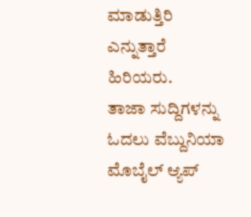ಮಾಡುತ್ತಿರಿ ಎನ್ನುತ್ತಾರೆ ಹಿರಿಯರು.
ತಾಜಾ ಸುದ್ದಿಗಳನ್ನು ಓದಲು ವೆಬ್ದುನಿಯಾ
ಮೊಬೈಲ್ ಆ್ಯಪ್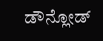ಡೌನ್ಲೋಡ್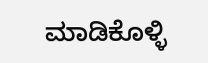ಮಾಡಿಕೊಳ್ಳಿ